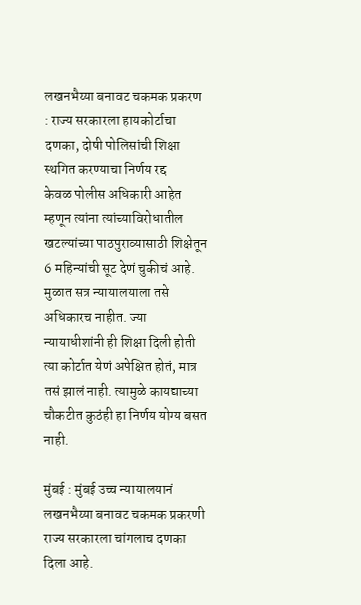लखनभैय्या बनावट चकमक प्रकरण : राज्य सरकारला हायकोर्टाचा दणका, दोषी पोलिसांची शिक्षा स्थगित करण्याचा निर्णय रद्द
केवळ पोलीस अधिकारी आहेत म्हणून त्यांना त्यांच्याविरोधातील खटल्यांच्या पाठपुराव्यासाठी शिक्षेतून 6 महिन्यांची सूट देणं चुकीचं आहे. मुळात सत्र न्यायालयाला तसे अधिकारच नाहीत. ज्या न्यायाधीशांनी ही शिक्षा दिली होती त्या कोर्टात येणं अपेक्षित होतं, मात्र तसं झालं नाही. त्यामुळे कायद्याच्या चौकटीत कुठंही हा निर्णय योग्य बसत नाही.

मुंबई : मुंबई उच्च न्यायालयानं लखनभैय्या बनावट चकमक प्रकरणी राज्य सरकारला चांगलाच दणका दिला आहे.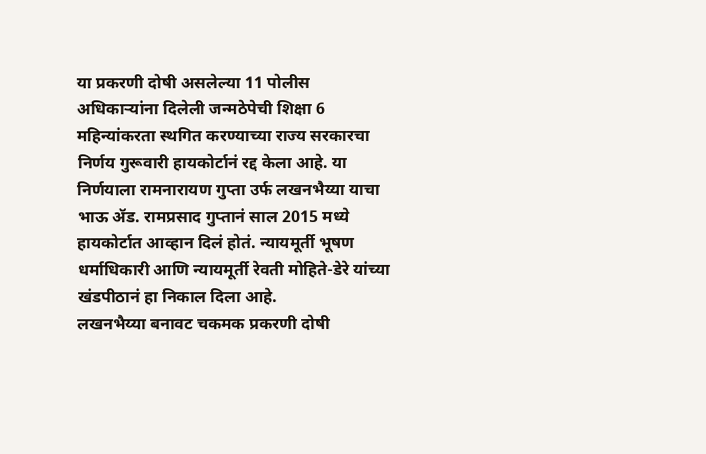या प्रकरणी दोषी असलेल्या 11 पोलीस अधिकाऱ्यांना दिलेली जन्मठेपेची शिक्षा 6 महिन्यांकरता स्थगित करण्याच्या राज्य सरकारचा निर्णय गुरूवारी हायकोर्टानं रद्द केला आहे. या निर्णयाला रामनारायण गुप्ता उर्फ लखनभैय्या याचा भाऊ ॲड. रामप्रसाद गुप्तानं साल 2015 मध्ये हायकोर्टात आव्हान दिलं होतं. न्यायमूर्ती भूषण धर्माधिकारी आणि न्यायमूर्ती रेवती मोहिते-डेरे यांच्या खंडपीठानं हा निकाल दिला आहे.
लखनभैय्या बनावट चकमक प्रकरणी दोषी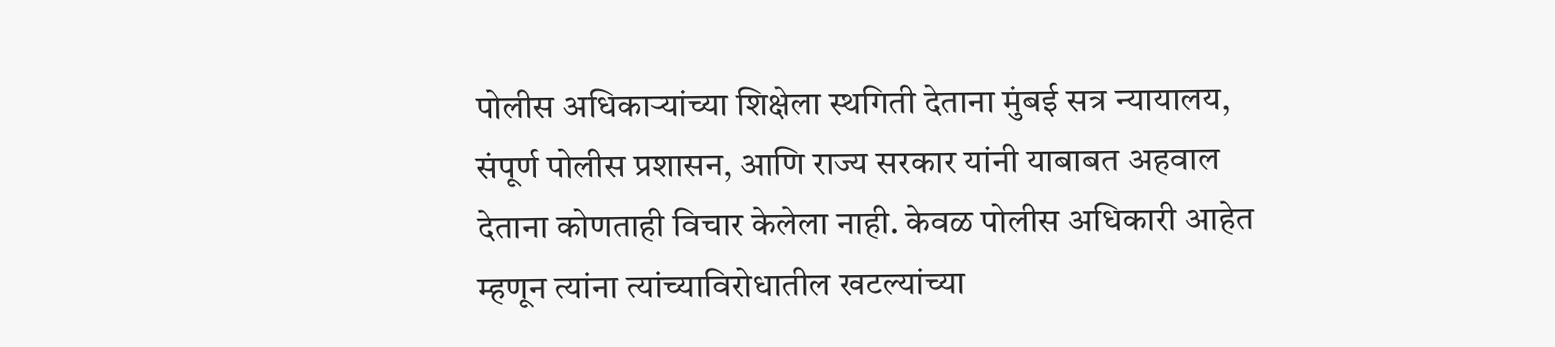पोलीस अधिकाऱ्यांच्या शिक्षेला स्थगिती देताना मुंबई सत्र न्यायालय, संपूर्ण पोलीस प्रशासन, आणि राज्य सरकार यांनी याबाबत अहवाल देताना कोणताही विचार केलेला नाही. केवळ पोलीस अधिकारी आहेत म्हणून त्यांना त्यांच्याविरोधातील खटल्यांच्या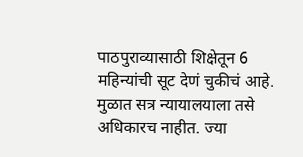पाठपुराव्यासाठी शिक्षेतून 6 महिन्यांची सूट देणं चुकीचं आहे. मुळात सत्र न्यायालयाला तसे अधिकारच नाहीत. ज्या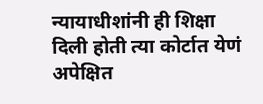न्यायाधीशांनी ही शिक्षा दिली होती त्या कोर्टात येणं अपेक्षित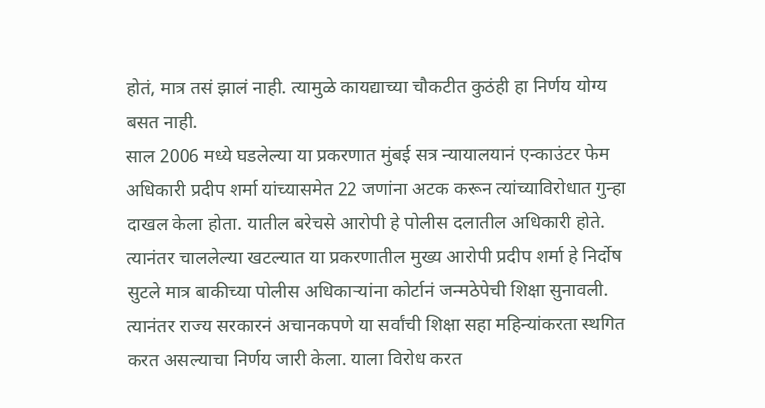होतं, मात्र तसं झालं नाही. त्यामुळे कायद्याच्या चौकटीत कुठंही हा निर्णय योग्य बसत नाही.
साल 2006 मध्ये घडलेल्या या प्रकरणात मुंबई सत्र न्यायालयानं एन्काउंटर फेम अधिकारी प्रदीप शर्मा यांच्यासमेत 22 जणांना अटक करून त्यांच्याविरोधात गुन्हा दाखल केला होता. यातील बरेचसे आरोपी हे पोलीस दलातील अधिकारी होते. त्यानंतर चाललेल्या खटल्यात या प्रकरणातील मुख्य आरोपी प्रदीप शर्मा हे निर्दोष सुटले मात्र बाकीच्या पोलीस अधिकाऱ्यांना कोर्टानं जन्मठेपेची शिक्षा सुनावली.
त्यानंतर राज्य सरकारनं अचानकपणे या सर्वांची शिक्षा सहा महिन्यांकरता स्थगित करत असल्याचा निर्णय जारी केला. याला विरोध करत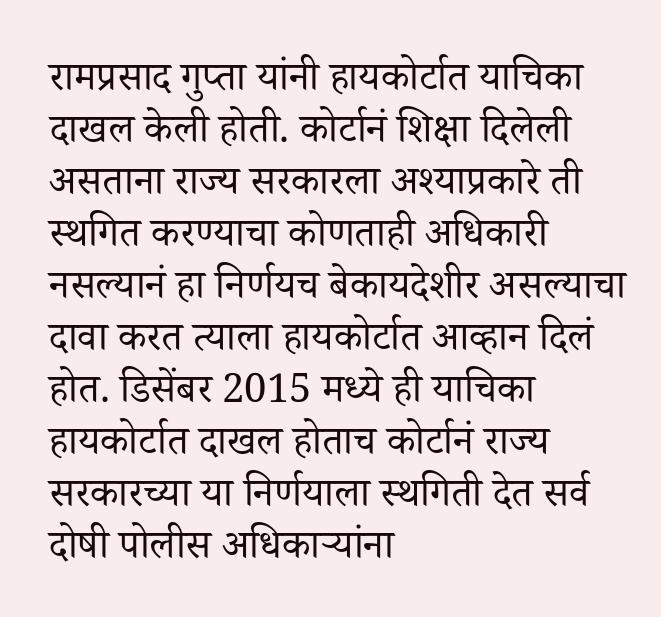रामप्रसाद गुप्ता यांनी हायकोर्टात याचिका दाखल केली होती. कोर्टानं शिक्षा दिलेली असताना राज्य सरकारला अश्याप्रकारे ती स्थगित करण्याचा कोणताही अधिकारी नसल्यानं हा निर्णयच बेकायदेशीर असल्याचा दावा करत त्याला हायकोर्टात आव्हान दिलं होत. डिसेंबर 2015 मध्ये ही याचिका हायकोर्टात दाखल होताच कोर्टानं राज्य सरकारच्या या निर्णयाला स्थगिती देत सर्व दोषी पोलीस अधिकाऱ्यांना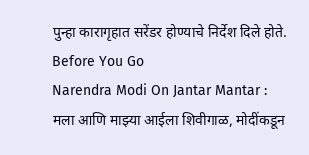पुन्हा कारागृहात सरेंडर होण्याचे निर्देश दिले होते.
Before You Go
Narendra Modi On Jantar Mantar : मला आणि माझ्या आईला शिवीगाळ, मोदींकडून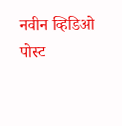नवीन व्हिडिओ पोस्ट